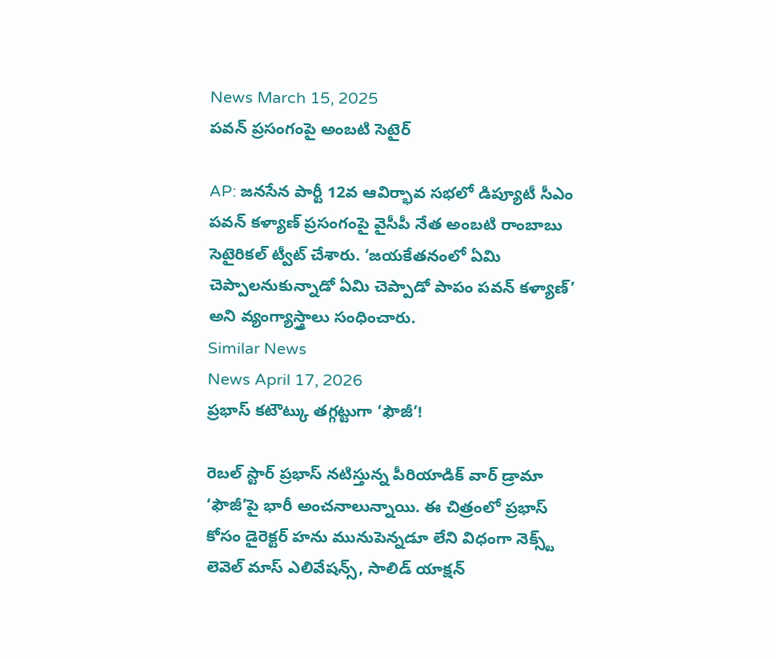News March 15, 2025
పవన్ ప్రసంగంపై అంబటి సెటైర్

AP: జనసేన పార్టీ 12వ ఆవిర్భావ సభలో డిప్యూటీ సీఎం పవన్ కళ్యాణ్ ప్రసంగంపై వైసీపీ నేత అంబటి రాంబాబు సెటైరికల్ ట్వీట్ చేశారు. ‘జయకేతనంలో ఏమి చెప్పాలనుకున్నాడో ఏమి చెప్పాడో పాపం పవన్ కళ్యాణ్’ అని వ్యంగ్యాస్త్రాలు సంధించారు.
Similar News
News April 17, 2026
ప్రభాస్ కటౌట్కు తగ్గట్టుగా ‘ఫౌజీ’!

రెబల్ స్టార్ ప్రభాస్ నటిస్తున్న పీరియాడిక్ వార్ డ్రామా ‘ఫౌజీ’పై భారీ అంచనాలున్నాయి. ఈ చిత్రంలో ప్రభాస్ కోసం డైరెక్టర్ హను మునుపెన్నడూ లేని విధంగా నెక్స్ట్ లెవెల్ మాస్ ఎలివేషన్స్, సాలిడ్ యాక్షన్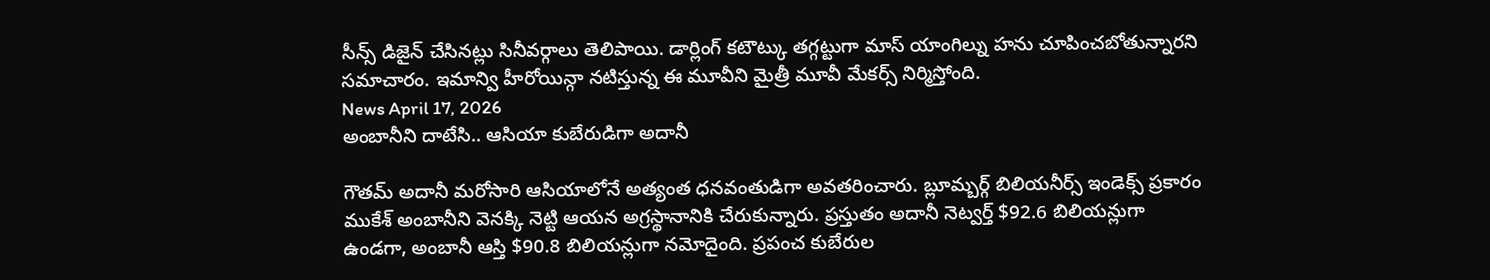సీన్స్ డిజైన్ చేసినట్లు సినీవర్గాలు తెలిపాయి. డార్లింగ్ కటౌట్కు తగ్గట్టుగా మాస్ యాంగిల్ను హను చూపించబోతున్నారని సమాచారం. ఇమాన్వి హీరోయిన్గా నటిస్తున్న ఈ మూవీని మైత్రీ మూవీ మేకర్స్ నిర్మిస్తోంది.
News April 17, 2026
అంబానీని దాటేసి.. ఆసియా కుబేరుడిగా అదానీ

గౌతమ్ అదానీ మరోసారి ఆసియాలోనే అత్యంత ధనవంతుడిగా అవతరించారు. బ్లూమ్బర్గ్ బిలియనీర్స్ ఇండెక్స్ ప్రకారం ముకేశ్ అంబానీని వెనక్కి నెట్టి ఆయన అగ్రస్థానానికి చేరుకున్నారు. ప్రస్తుతం అదానీ నెట్వర్త్ $92.6 బిలియన్లుగా ఉండగా, అంబానీ ఆస్తి $90.8 బిలియన్లుగా నమోదైంది. ప్రపంచ కుబేరుల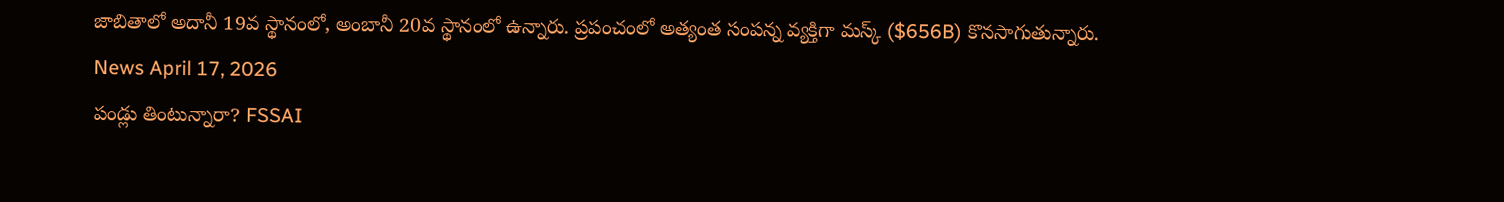జాబితాలో అదానీ 19వ స్థానంలో, అంబానీ 20వ స్థానంలో ఉన్నారు. ప్రపంచంలో అత్యంత సంపన్న వ్యక్తిగా మస్క్ ($656B) కొనసాగుతున్నారు.
News April 17, 2026
పండ్లు తింటున్నారా? FSSAI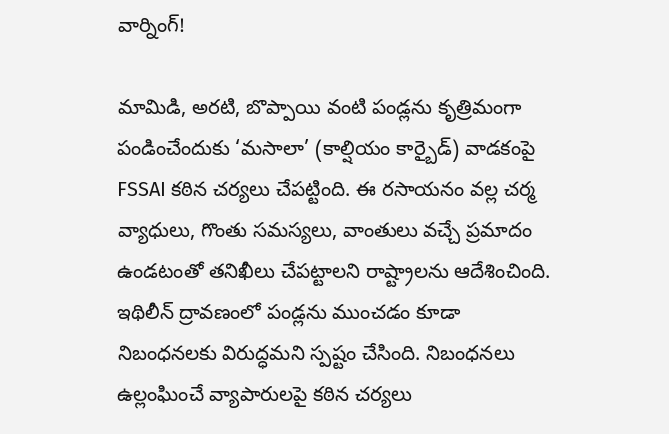వార్నింగ్!

మామిడి, అరటి, బొప్పాయి వంటి పండ్లను కృత్రిమంగా పండించేందుకు ‘మసాలా’ (కాల్షియం కార్బైడ్) వాడకంపై FSSAI కఠిన చర్యలు చేపట్టింది. ఈ రసాయనం వల్ల చర్మ వ్యాధులు, గొంతు సమస్యలు, వాంతులు వచ్చే ప్రమాదం ఉండటంతో తనిఖీలు చేపట్టాలని రాష్ట్రాలను ఆదేశించింది. ఇథిలీన్ ద్రావణంలో పండ్లను ముంచడం కూడా నిబంధనలకు విరుద్ధమని స్పష్టం చేసింది. నిబంధనలు ఉల్లంఘించే వ్యాపారులపై కఠిన చర్యలు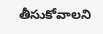తీసుకోవాలని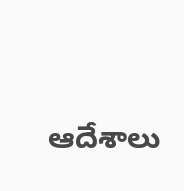ఆదేశాలు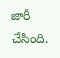జారీ చేసింది.